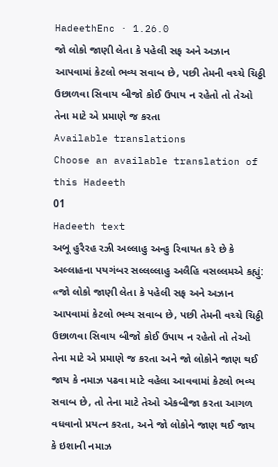HadeethEnc · 1.26.0
જો લોકો જાણી લેતા કે પહેલી સફ અને અઝાન આપવામાં કેટલો ભવ્ય સવાબ છે, પછી તેમની વચ્ચે ચિઠ્ઠી ઉછાળવા સિવાય બીજો કોઈ ઉપાય ન રહેતો તો તેઓ તેના માટે એ પ્રમાણે જ કરતા
Available translations
Choose an available translation of this Hadeeth
01
Hadeeth text
અબૂ હુરૈરહ રઝી અલ્લાહુ અન્હુ રિવાયત કરે છે કે અલ્લાહના પયગંબર સલ્લલ્લાહુ અલૈહિ વસલ્લમએ કહ્યું: «જો લોકો જાણી લેતા કે પહેલી સફ અને અઝાન આપવામાં કેટલો ભવ્ય સવાબ છે, પછી તેમની વચ્ચે ચિઠ્ઠી ઉછાળવા સિવાય બીજો કોઈ ઉપાય ન રહેતો તો તેઓ તેના માટે એ પ્રમાણે જ કરતા અને જો લોકોને જાણ થઈ જાય કે નમાઝ પઢવા માટે વહેલા આવવામાં કેટલો ભવ્ય સવાબ છે, તો તેના માટે તેઓ એકબીજા કરતા આગળ વધવાનો પ્રયત્ન કરતા, અને જો લોકોને જાણ થઈ જાય કે ઇશાની નમાઝ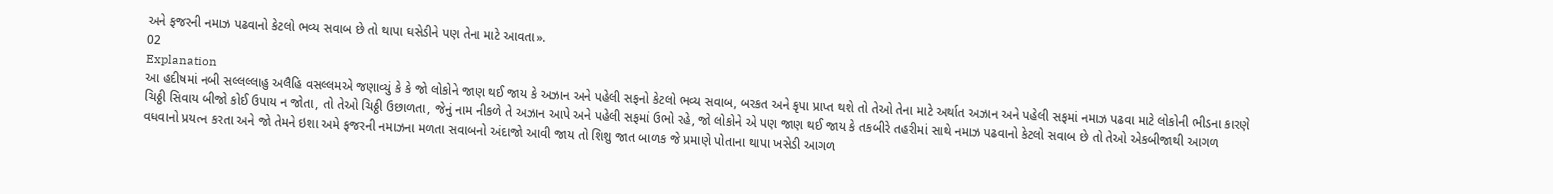અને ફજરની નમાઝ પઢવાનો કેટલો ભવ્ય સવાબ છે તો થાપા ઘસેડીને પણ તેના માટે આવતા».
02
Explanation
આ હદીષમાં નબી સલ્લલ્લાહુ અલૈહિ વસલ્લમએ જણાવ્યું કે કે જો લોકોને જાણ થઈ જાય કે અઝાન અને પહેલી સફનો કેટલો ભવ્ય સવાબ, બરકત અને કૃપા પ્રાપ્ત થશે તો તેઓ તેના માટે અર્થાત અઝાન અને પહેલી સફમાં નમાઝ પઢવા માટે લોકોની ભીડના કારણે ચિઠ્ઠી સિવાય બીજો કોઈ ઉપાય ન જોતા, તો તેઓ ચિઠ્ઠી ઉછાળતા, જેનું નામ નીકળે તે અઝાન આપે અને પહેલી સફમાં ઉભો રહે, જો લોકોને એ પણ જાણ થઈ જાય કે તકબીરે તહરીમાં સાથે નમાઝ પઢવાનો કેટલો સવાબ છે તો તેઓ એકબીજાથી આગળ વધવાનો પ્રયત્ન કરતા અને જો તેમને ઇશા અમે ફજરની નમાઝના મળતા સવાબનો અંદાજો આવી જાય તો શિશુ જાત બાળક જે પ્રમાણે પોતાના થાપા ખસેડી આગળ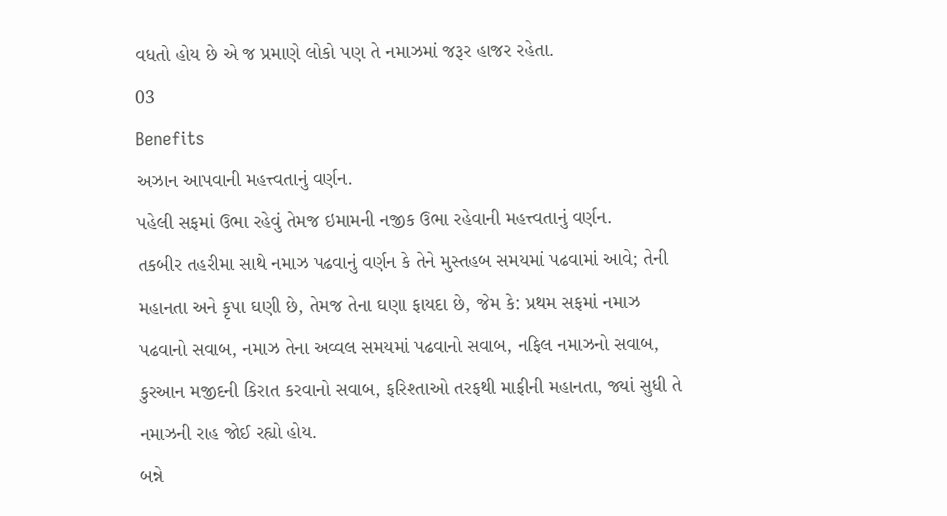વધતો હોય છે એ જ પ્રમાણે લોકો પણ તે નમાઝમાં જરૂર હાજર રહેતા.
03
Benefits
અઝાન આપવાની મહત્ત્વતાનું વર્ણન.
પહેલી સફમાં ઉભા રહેવું તેમજ ઇમામની નજીક ઉભા રહેવાની મહત્ત્વતાનું વર્ણન.
તકબીર તહરીમા સાથે નમાઝ પઢવાનું વર્ણન કે તેને મુસ્તહબ સમયમાં પઢવામાં આવે; તેની મહાનતા અને કૃપા ઘણી છે, તેમજ તેના ઘણા ફાયદા છે, જેમ કે: પ્રથમ સફમાં નમાઝ પઢવાનો સવાબ, નમાઝ તેના અવ્વલ સમયમાં પઢવાનો સવાબ, નફિલ નમાઝનો સવાબ, કુરઆન મજીદની કિરાત કરવાનો સવાબ, ફરિશ્તાઓ તરફથી માફીની મહાનતા, જ્યાં સુધી તે નમાઝની રાહ જોઈ રહ્યો હોય.
બન્ને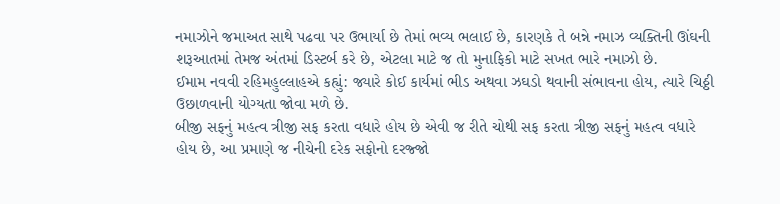નમાઝોને જમાઅત સાથે પઢવા પર ઉભાર્યા છે તેમાં ભવ્ય ભલાઈ છે, કારણકે તે બન્ને નમાઝ વ્યક્તિની ઊંઘની શરૂઆતમાં તેમજ અંતમાં ડિસ્ટર્બ કરે છે, એટલા માટે જ તો મુનાફિકો માટે સખત ભારે નમાઝો છે.
ઈમામ નવવી રહિમહુલ્લાહએ કહ્યું: જ્યારે કોઈ કાર્યમાં ભીડ અથવા ઝઘડો થવાની સંભાવના હોય, ત્યારે ચિઠ્ઠી ઉછાળવાની યોગ્યતા જોવા મળે છે.
બીજી સફનું મહત્વ ત્રીજી સફ કરતા વધારે હોય છે એવી જ રીતે ચોથી સફ કરતા ત્રીજી સફનું મહત્વ વધારે હોય છે, આ પ્રમાણે જ નીચેની દરેક સફોનો દરજ્જો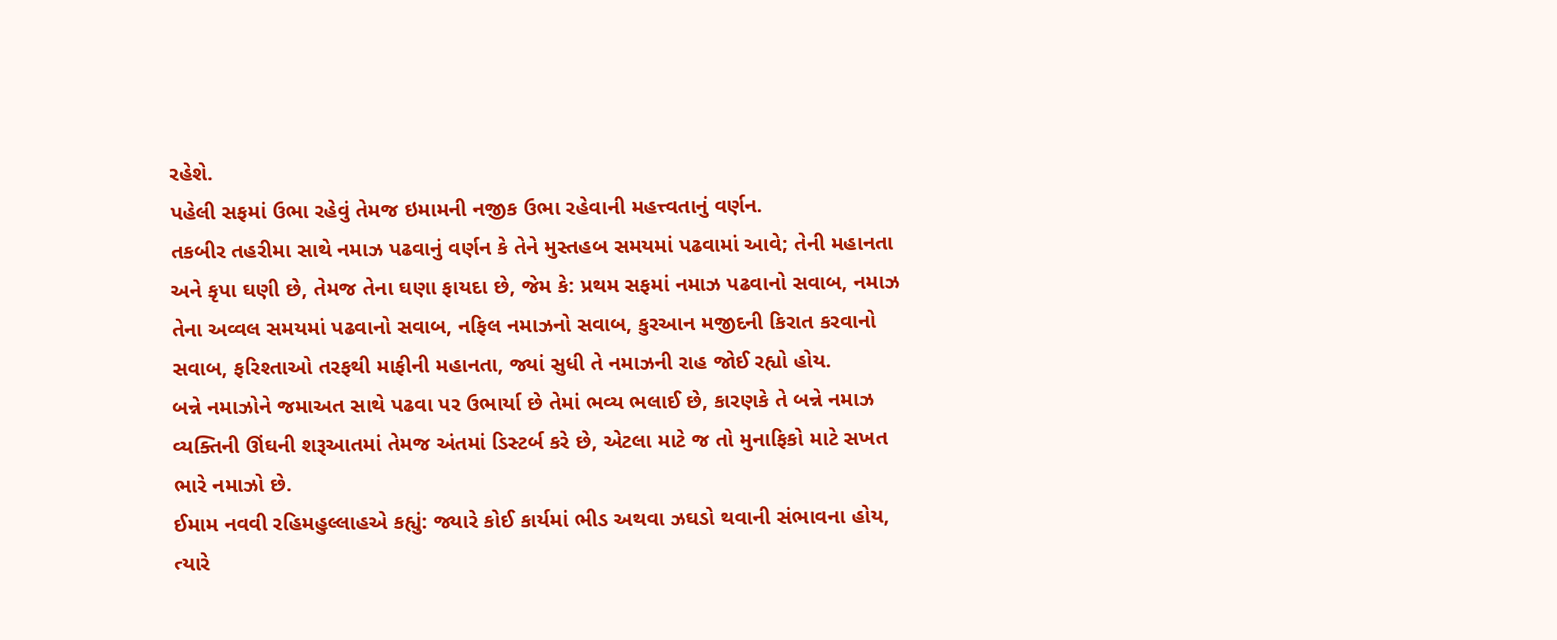રહેશે.
પહેલી સફમાં ઉભા રહેવું તેમજ ઇમામની નજીક ઉભા રહેવાની મહત્ત્વતાનું વર્ણન.
તકબીર તહરીમા સાથે નમાઝ પઢવાનું વર્ણન કે તેને મુસ્તહબ સમયમાં પઢવામાં આવે; તેની મહાનતા અને કૃપા ઘણી છે, તેમજ તેના ઘણા ફાયદા છે, જેમ કે: પ્રથમ સફમાં નમાઝ પઢવાનો સવાબ, નમાઝ તેના અવ્વલ સમયમાં પઢવાનો સવાબ, નફિલ નમાઝનો સવાબ, કુરઆન મજીદની કિરાત કરવાનો સવાબ, ફરિશ્તાઓ તરફથી માફીની મહાનતા, જ્યાં સુધી તે નમાઝની રાહ જોઈ રહ્યો હોય.
બન્ને નમાઝોને જમાઅત સાથે પઢવા પર ઉભાર્યા છે તેમાં ભવ્ય ભલાઈ છે, કારણકે તે બન્ને નમાઝ વ્યક્તિની ઊંઘની શરૂઆતમાં તેમજ અંતમાં ડિસ્ટર્બ કરે છે, એટલા માટે જ તો મુનાફિકો માટે સખત ભારે નમાઝો છે.
ઈમામ નવવી રહિમહુલ્લાહએ કહ્યું: જ્યારે કોઈ કાર્યમાં ભીડ અથવા ઝઘડો થવાની સંભાવના હોય, ત્યારે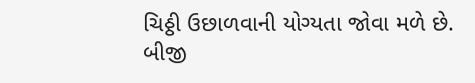ચિઠ્ઠી ઉછાળવાની યોગ્યતા જોવા મળે છે.
બીજી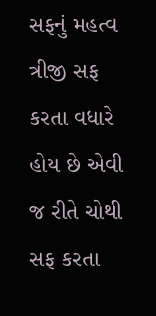સફનું મહત્વ ત્રીજી સફ કરતા વધારે હોય છે એવી જ રીતે ચોથી સફ કરતા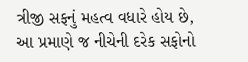ત્રીજી સફનું મહત્વ વધારે હોય છે, આ પ્રમાણે જ નીચેની દરેક સફોનો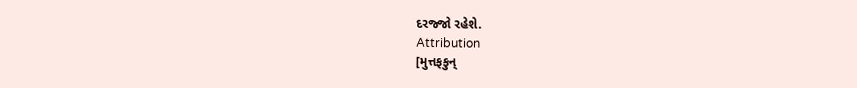દરજ્જો રહેશે.
Attribution
[મુત્તફકુન્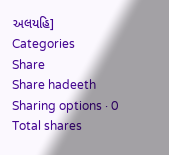અલયહિ]
Categories
Share
Share hadeeth
Sharing options · 0 Total shares